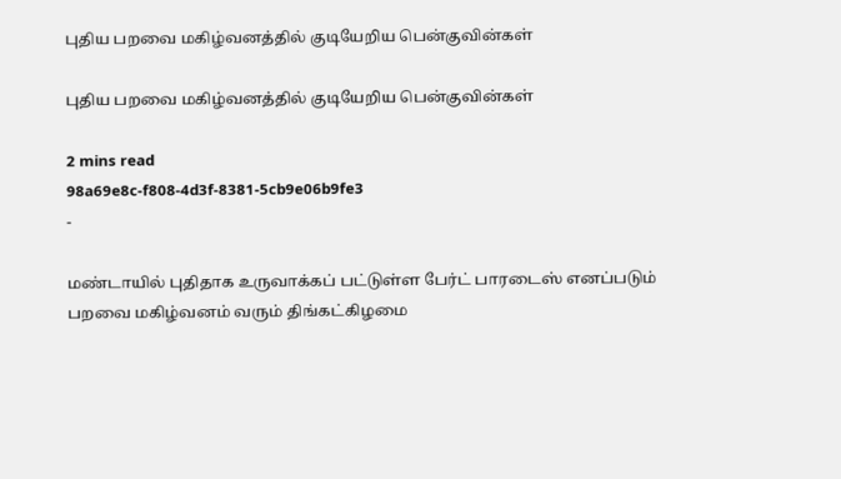புதிய பறவை மகிழ்வனத்தில் குடியேறிய பென்குவின்கள்

புதிய பறவை மகிழ்வனத்தில் குடியேறிய பென்குவின்கள்

2 mins read
98a69e8c-f808-4d3f-8381-5cb9e06b9fe3
-

மண்டாயில் புதிதாக உருவாக்கப் பட்டுள்ள பேர்ட் பாரடைஸ் எனப்படும் பறவை மகிழ்வனம் வரும் திங்கட்கிழமை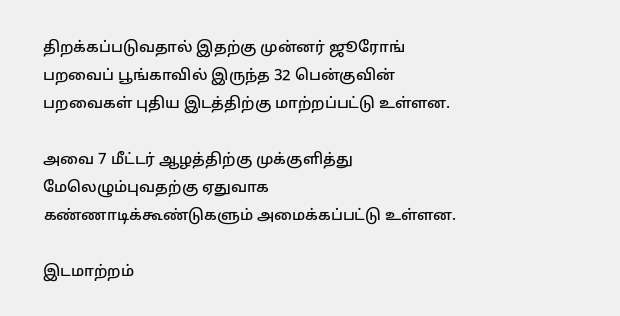திறக்கப்படுவதால் இதற்கு முன்னர் ஜூரோங் பறவைப் பூங்காவில் இருந்த 32 பென்குவின் பறவைகள் புதிய இடத்திற்கு மாற்றப்பட்டு உள்ளன.

அவை 7 மீட்டர் ஆழத்திற்கு முக்குளித்து மேலெழும்புவதற்கு ஏதுவாக கண்ணாடிக்கூண்டுகளும் அமைக்கப்பட்டு உள்ளன.

இடமாற்றம்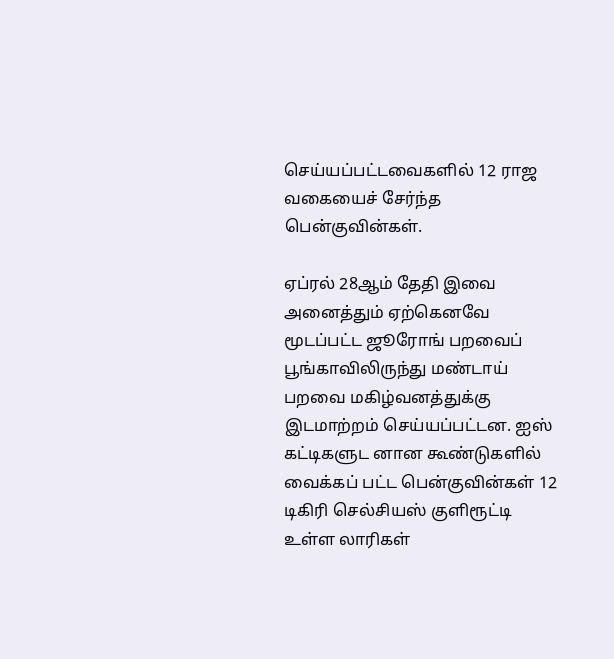செய்யப்பட்டவைகளில் 12 ராஜ வகையைச் சேர்ந்த பென்குவின்கள்.

ஏப்ரல் 28ஆம் தேதி இவை அனைத்தும் ஏற்கெனவே மூடப்பட்ட ஜூரோங் பறவைப் பூங்காவிலிருந்து மண்டாய் பறவை மகிழ்வனத்துக்கு இடமாற்றம் செய்யப்பட்டன. ஐஸ் கட்டிகளுட னான கூண்டுகளில் வைக்கப் பட்ட பென்குவின்கள் 12 டிகிரி செல்சியஸ் குளிரூட்டி உள்ள லாரிகள்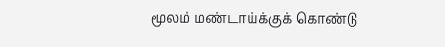மூலம் மண்டாய்க்குக் கொண்டு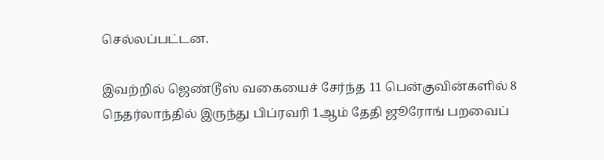செல்லப்பட்டன.

இவற்றில் ஜெண்டூஸ் வகையைச் சேர்ந்த 11 பென்குவின்களில் 8 நெதர்லாந்தில் இருந்து பிப்ரவரி 1ஆம் தேதி ஜூரோங் பறவைப்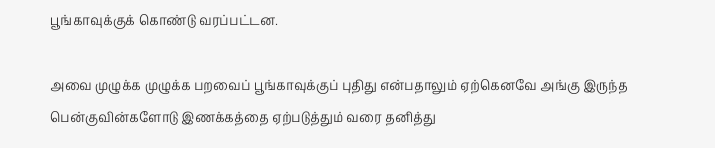பூங்காவுக்குக் கொண்டு வரப்பட்டன.

அவை முழுக்க முழுக்க பறவைப் பூங்காவுக்குப் புதிது என்பதாலும் ஏற்கெனவே அங்கு இருந்த பென்குவின்களோடு இணக்கத்தை ஏற்படுத்தும் வரை தனித்து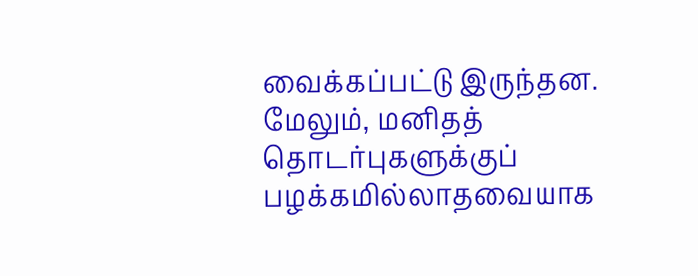வைக்கப்பட்டு இருந்தன. மேலும், மனிதத் தொடர்புகளுக்குப் பழக்கமில்லாதவையாக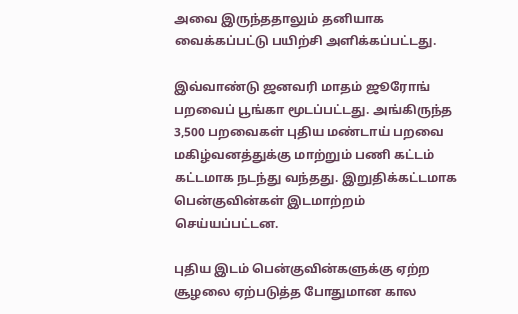அவை இருந்ததாலும் தனியாக வைக்கப்பட்டு பயிற்சி அளிக்கப்பட்டது.

இவ்வாண்டு ஜனவரி மாதம் ஜூரோங் பறவைப் பூங்கா மூடப்பட்டது. அங்கிருந்த 3,500 பறவைகள் புதிய மண்டாய் பறவை மகிழ்வனத்துக்கு மாற்றும் பணி கட்டம் கட்டமாக நடந்து வந்தது. இறுதிக்கட்டமாக பென்குவின்கள் இடமாற்றம் செய்யப்பட்டன.

புதிய இடம் பென்குவின்களுக்கு ஏற்ற சூழலை ஏற்படுத்த போதுமான கால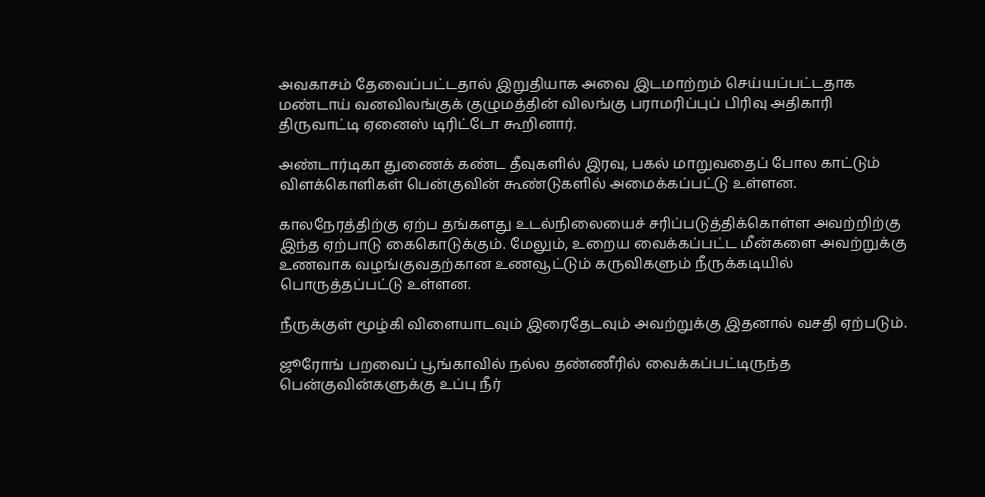அவகாசம் தேவைப்பட்டதால் இறுதியாக அவை இடமாற்றம் செய்யப்பட்டதாக மண்டாய் வனவிலங்குக் குழுமத்தின் விலங்கு பராமரிப்புப் பிரிவு அதிகாரி திருவாட்டி ஏனைஸ் டிரிட்டோ கூறினார்.

அண்டார்டிகா துணைக் கண்ட தீவுகளில் இரவு, பகல் மாறுவதைப் போல காட்டும் விளக்கொளிகள் பென்குவின் கூண்டுகளில் அமைக்கப்பட்டு உள்ளன.

காலநேரத்திற்கு ஏற்ப தங்களது உடல்நிலையைச் சரிப்படுத்திக்கொள்ள அவற்றிற்கு இந்த ஏற்பாடு கைகொடுக்கும். மேலும், உறைய வைக்கப்பட்ட மீன்களை அவற்றுக்கு உணவாக வழங்குவதற்கான உணவூட்டும் கருவிகளும் நீருக்கடியில் பொருத்தப்பட்டு உள்ளன.

நீருக்குள் மூழ்கி விளையாடவும் இரைதேடவும் அவற்றுக்கு இதனால் வசதி ஏற்படும்.

ஜூரோங் பறவைப் பூங்காவில் நல்ல தண்ணீரில் வைக்கப்பட்டிருந்த பென்குவின்களுக்கு உப்பு நீர்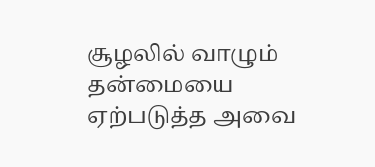சூழலில் வாழும் தன்மையை ஏற்படுத்த அவை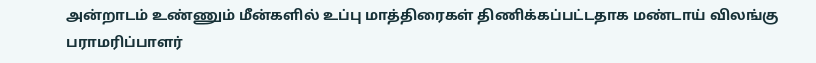அன்றாடம் உண்ணும் மீன்களில் உப்பு மாத்திரைகள் திணிக்கப்பட்டதாக மண்டாய் விலங்கு பராமரிப்பாளர்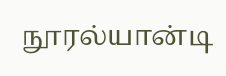நூரல்யான்டி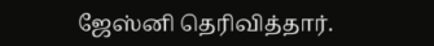ஜேஸ்னி தெரிவித்தார்.